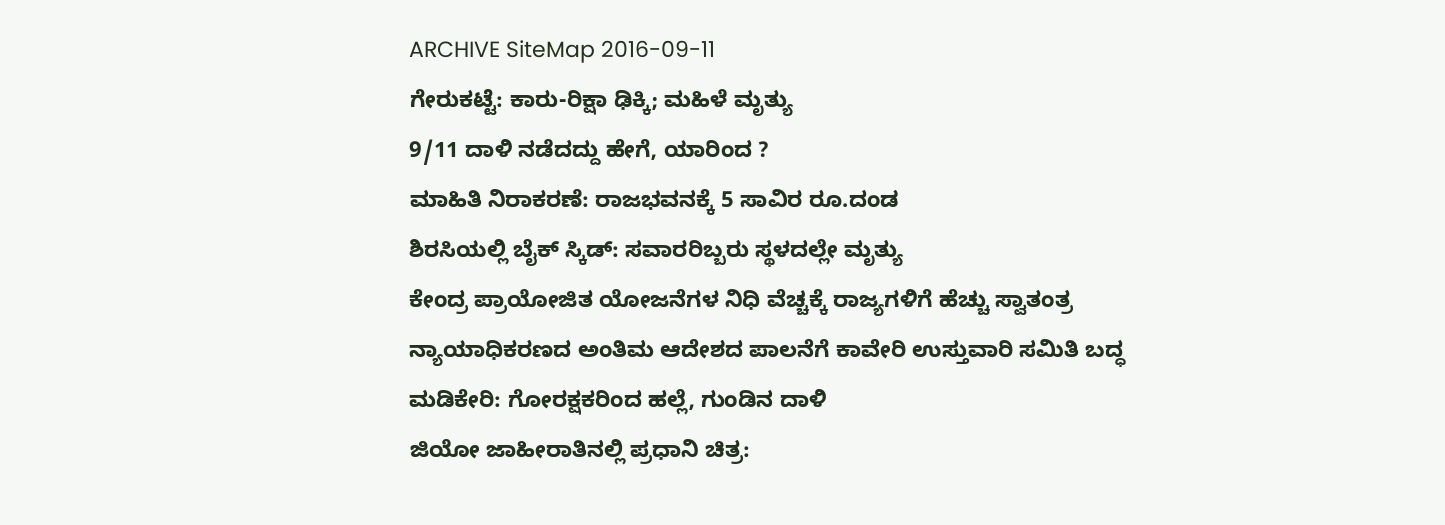ARCHIVE SiteMap 2016-09-11
ಗೇರುಕಟ್ಟೆ: ಕಾರು-ರಿಕ್ಷಾ ಢಿಕ್ಕಿ; ಮಹಿಳೆ ಮೃತ್ಯು
9/11 ದಾಳಿ ನಡೆದದ್ದು ಹೇಗೆ, ಯಾರಿಂದ ?
ಮಾಹಿತಿ ನಿರಾಕರಣೆ: ರಾಜಭವನಕ್ಕೆ 5 ಸಾವಿರ ರೂ.ದಂಡ
ಶಿರಸಿಯಲ್ಲಿ ಬೈಕ್ ಸ್ಕಿಡ್: ಸವಾರರಿಬ್ಬರು ಸ್ಥಳದಲ್ಲೇ ಮೃತ್ಯು
ಕೇಂದ್ರ ಪ್ರಾಯೋಜಿತ ಯೋಜನೆಗಳ ನಿಧಿ ವೆಚ್ಚಕ್ಕೆ ರಾಜ್ಯಗಳಿಗೆ ಹೆಚ್ಚು ಸ್ವಾತಂತ್ರ
ನ್ಯಾಯಾಧಿಕರಣದ ಅಂತಿಮ ಆದೇಶದ ಪಾಲನೆಗೆ ಕಾವೇರಿ ಉಸ್ತುವಾರಿ ಸಮಿತಿ ಬದ್ಧ
ಮಡಿಕೇರಿ: ಗೋರಕ್ಷಕರಿಂದ ಹಲ್ಲೆ, ಗುಂಡಿನ ದಾಳಿ
ಜಿಯೋ ಜಾಹೀರಾತಿನಲ್ಲಿ ಪ್ರಧಾನಿ ಚಿತ್ರ: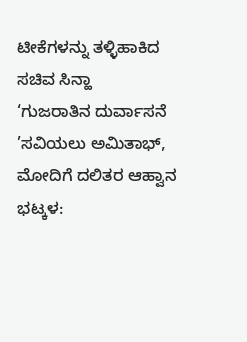ಟೀಕೆಗಳನ್ನು ತಳ್ಳಿಹಾಕಿದ ಸಚಿವ ಸಿನ್ಹಾ
‘ಗುಜರಾತಿನ ದುರ್ವಾಸನೆ ’ಸವಿಯಲು ಅಮಿತಾಭ್, ಮೋದಿಗೆ ದಲಿತರ ಆಹ್ವಾನ
ಭಟ್ಕಳ: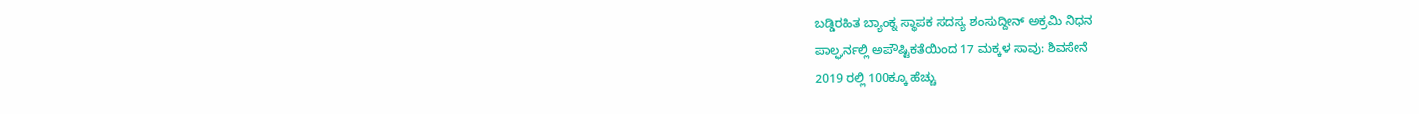ಬಡ್ಡಿರಹಿತ ಬ್ಯಾಂಕ್ನ ಸ್ಥಾಪಕ ಸದಸ್ಯ ಶಂಸುದ್ದೀನ್ ಅಕ್ರಮಿ ನಿಧನ
ಪಾಲ್ಘರ್ನಲ್ಲಿ ಅಪೌಷ್ಟಿಕತೆಯಿಂದ 17 ಮಕ್ಕಳ ಸಾವು: ಶಿವಸೇನೆ
2019 ರಲ್ಲಿ 100ಕ್ಕೂ ಹೆಚ್ಚು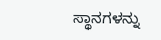ಸ್ಥಾನಗಳನ್ನು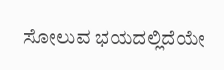ಸೋಲುವ ಭಯದಲ್ಲಿದೆಯೇ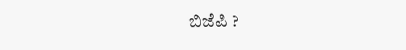ಬಿಜೆಪಿ ?